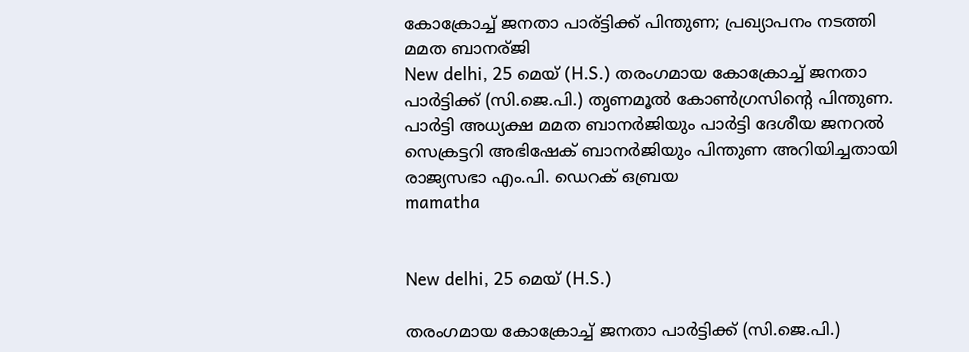കോക്രോച്ച് ജനതാ പാര്ട്ടിക്ക് പിന്തുണ; പ്രഖ്യാപനം നടത്തി മമത ബാനര്ജി
New delhi, 25 മെയ് (H.S.) തരംഗമായ കോക്രോച്ച് ജനതാ പാര്‍ട്ടിക്ക് (സി.ജെ.പി.) തൃണമൂല്‍ കോണ്‍ഗ്രസിന്റെ പിന്തുണ. പാര്‍ട്ടി അധ്യക്ഷ മമത ബാനര്‍ജിയും പാര്‍ട്ടി ദേശീയ ജനറല്‍ സെക്രട്ടറി അഭിഷേക് ബാനര്‍ജിയും പിന്തുണ അറിയിച്ചതായി രാജ്യസഭാ എം.പി. ഡെറക് ഒബ്രയ
mamatha


New delhi, 25 മെയ് (H.S.)

തരംഗമായ കോക്രോച്ച് ജനതാ പാര്‍ട്ടിക്ക് (സി.ജെ.പി.)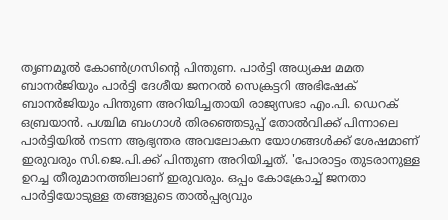തൃണമൂല്‍ കോണ്‍ഗ്രസിന്റെ പിന്തുണ. പാര്‍ട്ടി അധ്യക്ഷ മമത ബാനര്‍ജിയും പാര്‍ട്ടി ദേശീയ ജനറല്‍ സെക്രട്ടറി അഭിഷേക് ബാനര്‍ജിയും പിന്തുണ അറിയിച്ചതായി രാജ്യസഭാ എം.പി. ഡെറക് ഒബ്രയാന്‍. പശ്ചിമ ബംഗാള്‍ തിരഞ്ഞെടുപ്പ് തോല്‍വിക്ക് പിന്നാലെ പാര്‍ട്ടിയില്‍ നടന്ന ആഭ്യന്തര അവലോകന യോഗങ്ങള്‍ക്ക് ശേഷമാണ് ഇരുവരും സി.ജെ.പി.ക്ക് പിന്തുണ അറിയിച്ചത്. 'പോരാട്ടം തുടരാനുള്ള ഉറച്ച തീരുമാനത്തിലാണ് ഇരുവരും. ഒപ്പം കോക്രോച്ച് ജനതാ പാര്‍ട്ടിയോടുള്ള തങ്ങളുടെ താല്‍പ്പര്യവും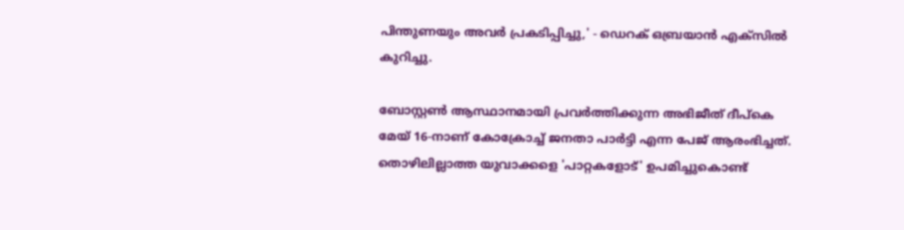പിന്തുണയും അവര്‍ പ്രകടിപ്പിച്ചു,' - ഡെറക് ഒബ്രയാന്‍ എക്‌സില്‍ കുറിച്ചു.

ബോസ്റ്റണ്‍ ആസ്ഥാനമായി പ്രവര്‍ത്തിക്കുന്ന അഭിജീത് ദീപ്കെ മേയ് 16-നാണ് കോക്രോച്ച് ജനതാ പാര്‍ട്ടി എന്ന പേജ് ആരംഭിച്ചത്. തൊഴിലില്ലാത്ത യുവാക്കളെ 'പാറ്റകളോട്' ഉപമിച്ചുകൊണ്ട്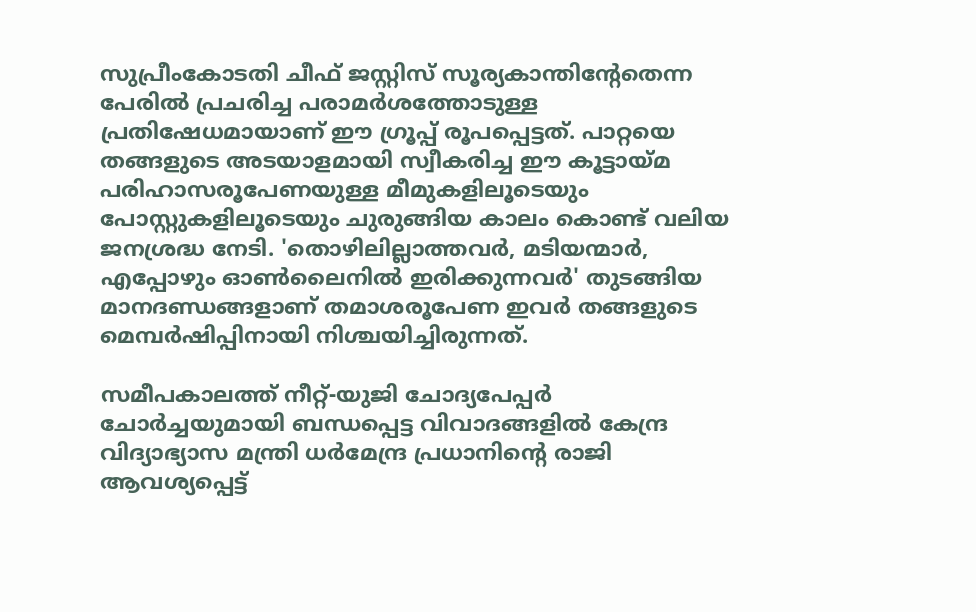സുപ്രീംകോടതി ചീഫ് ജസ്റ്റിസ് സൂര്യകാന്തിന്റേതെന്ന പേരില്‍ പ്രചരിച്ച പരാമര്‍ശത്തോടുള്ള പ്രതിഷേധമായാണ് ഈ ഗ്രൂപ്പ് രൂപപ്പെട്ടത്. പാറ്റയെ തങ്ങളുടെ അടയാളമായി സ്വീകരിച്ച ഈ കൂട്ടായ്മ പരിഹാസരൂപേണയുള്ള മീമുകളിലൂടെയും പോസ്റ്റുകളിലൂടെയും ചുരുങ്ങിയ കാലം കൊണ്ട് വലിയ ജനശ്രദ്ധ നേടി. 'തൊഴിലില്ലാത്തവര്‍, മടിയന്മാര്‍, എപ്പോഴും ഓണ്‍ലൈനില്‍ ഇരിക്കുന്നവര്‍' തുടങ്ങിയ മാനദണ്ഡങ്ങളാണ് തമാശരൂപേണ ഇവര്‍ തങ്ങളുടെ മെമ്പര്‍ഷിപ്പിനായി നിശ്ചയിച്ചിരുന്നത്.

സമീപകാലത്ത് നീറ്റ്-യുജി ചോദ്യപേപ്പര്‍ ചോര്‍ച്ചയുമായി ബന്ധപ്പെട്ട വിവാദങ്ങളില്‍ കേന്ദ്ര വിദ്യാഭ്യാസ മന്ത്രി ധര്‍മേന്ദ്ര പ്രധാനിന്റെ രാജി ആവശ്യപ്പെട്ട്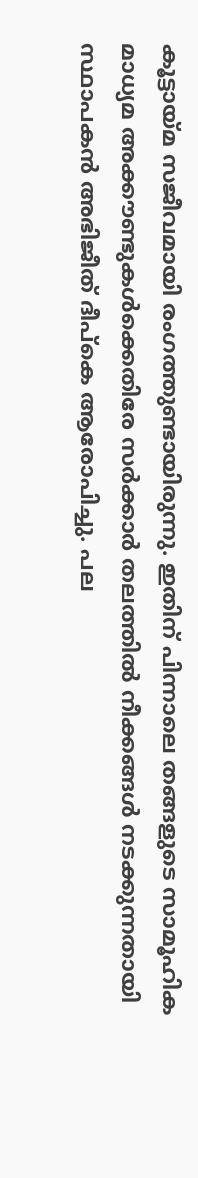കൂട്ടായ്മ സജീവമായി രംഗത്തുണ്ടായിരുന്നു. ഇതിന് പിന്നാലെ തങ്ങളുടെ സാമൂഹിക മാധ്യമ അക്കൗണ്ടുകള്‍ക്കെതിരേ സര്‍ക്കാര്‍ തലത്തില്‍ നീക്കങ്ങള്‍ നടക്കുന്നതായി സ്ഥാപകന്‍ അഭിജീത് ദീപ്കെ ആരോപിച്ചു. പല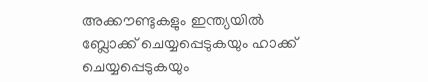അക്കൗണ്ടുകളും ഇന്ത്യയില്‍ ബ്ലോക്ക് ചെയ്യപ്പെടുകയും ഹാക്ക് ചെയ്യപ്പെടുകയും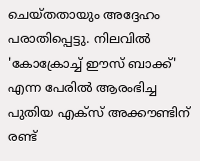ചെയ്തതായും അദ്ദേഹം പരാതിപ്പെട്ടു. നിലവില്‍ 'കോക്രോച്ച് ഈസ് ബാക്ക്' എന്ന പേരില്‍ ആരംഭിച്ച പുതിയ എക്‌സ് അക്കൗണ്ടിന് രണ്ട്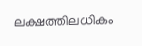ലക്ഷത്തിലധികം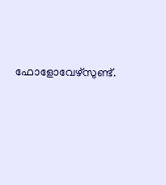ഫോളോവേഴ്‌സുണ്ട്.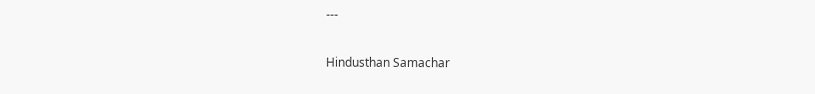---

Hindusthan Samachar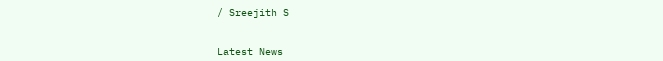/ Sreejith S


Latest News